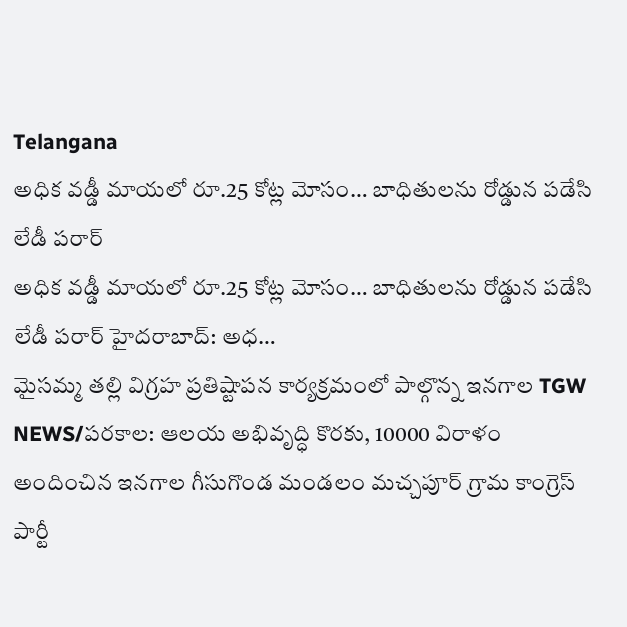Telangana
అధిక వడ్డీ మాయలో రూ.25 కోట్ల మోసం… బాధితులను రోడ్డున పడేసి లేడీ పరార్
అధిక వడ్డీ మాయలో రూ.25 కోట్ల మోసం… బాధితులను రోడ్డున పడేసి లేడీ పరార్ హైదరాబాద్: అధ…
మైసమ్మ తల్లి విగ్రహ ప్రతిష్టాపన కార్యక్రమంలో పాల్గొన్న ఇనగాల TGW NEWS/పరకాల: ఆలయ అభివృద్ధి కొరకు, 10000 విరాళం అందించిన ఇనగాల గీసుగొండ మండలం మచ్చపూర్ గ్రామ కాంగ్రెస్ పార్టీ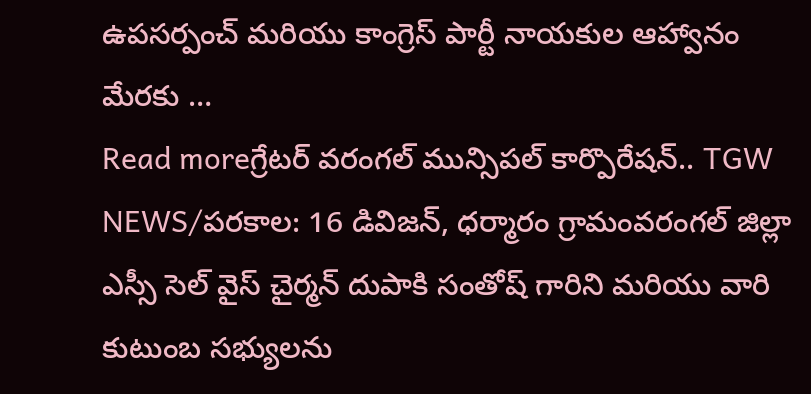ఉపసర్పంచ్ మరియు కాంగ్రెస్ పార్టీ నాయకుల ఆహ్వానం మేరకు …
Read moreగ్రేటర్ వరంగల్ మున్సిపల్ కార్పొరేషన్.. TGW NEWS/పరకాల: 16 డివిజన్, ధర్మారం గ్రామంవరంగల్ జిల్లా ఎస్సీ సెల్ వైస్ చైర్మన్ దుపాకి సంతోష్ గారిని మరియు వారి కుటుంబ సభ్యులను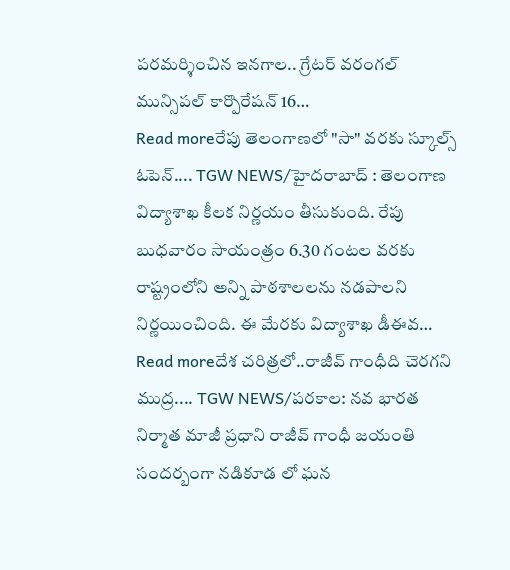పరమర్శించిన ఇనగాల.. గ్రేటర్ వరంగల్ మున్సిపల్ కార్పొరేషన్ 16…
Read moreరేపు తెలంగాణలో "సా" వరకు స్కూల్స్ ఓపెన్.... TGW NEWS/హైదరాబాద్ : తెలంగాణ విద్యాశాఖ కీలక నిర్ణయం తీసుకుంది. రేపు బుధవారం సాయంత్రం 6.30 గంటల వరకు రాష్ట్రంలోని అన్ని పాఠశాలలను నడపాలని నిర్ణయించింది. ఈ మేరకు విద్యాశాఖ డీఈవ…
Read moreదేశ చరిత్రలో..రాజీవ్ గాంధీది చెరగని ముద్ర.... TGW NEWS/పరకాల: నవ భారత నిర్మాత మాజీ ప్రధాని రాజీవ్ గాంధీ జయంతి సందర్బంగా నడికూడ లో ఘన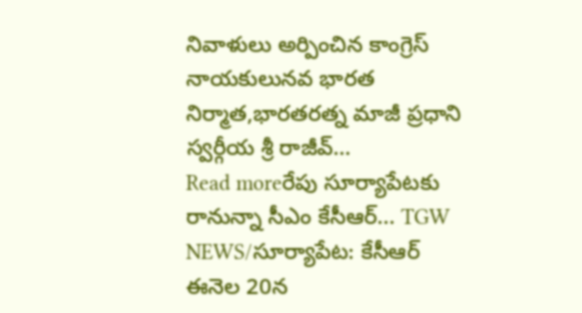నివాళులు అర్పించిన కాంగ్రెస్ నాయకులునవ భారత నిర్మాత,భారతరత్న మాజీ ప్రధాని స్వర్గీయ శ్రీ రాజీవ్…
Read moreరేపు సూర్యాపేటకు రానున్నా సీఎం కేసీఆర్... TGW NEWS/సూర్యాపేట: కేసీఆర్ ఈనెల 20న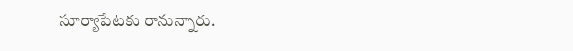సూర్యాపేటకు రానున్నారు.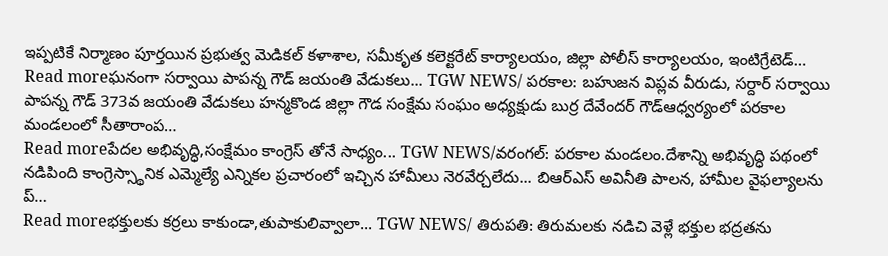ఇప్పటికే నిర్మాణం పూర్తయిన ప్రభుత్వ మెడికల్ కళాశాల, సమీకృత కలెక్టరేట్ కార్యాలయం, జిల్లా పోలీస్ కార్యాలయం, ఇంటిగ్రేటెడ్…
Read moreఘనంగా సర్వాయి పాపన్న గౌడ్ జయంతి వేడుకలు... TGW NEWS/ పరకాల: బహుజన విప్లవ వీరుడు, సర్దార్ సర్వాయి పాపన్న గౌడ్ 373వ జయంతి వేడుకలు హన్మకొండ జిల్లా గౌడ సంక్షేమ సంఘం అధ్యక్షుడు బుర్ర దేవేందర్ గౌడ్ఆధ్వర్యంలో పరకాల మండలంలో సీతారాంప…
Read moreపేదల అభివృద్ధి,సంక్షేమం కాంగ్రెస్ తోనే సాధ్యం... TGW NEWS/వరంగల్: పరకాల మండలం.దేశాన్ని అభివృద్ధి పథంలో నడిపింది కాంగ్రెస్స్థానిక ఎమ్మెల్యే ఎన్నికల ప్రచారంలో ఇచ్చిన హామీలు నెరవేర్చలేదు... బిఆర్ఎస్ అవినీతి పాలన, హామీల వైఫల్యాలను ప్…
Read moreభక్తులకు కర్రలు కాకుండా,తుపాకులివ్వాలా... TGW NEWS/ తిరుపతి: తిరుమలకు నడిచి వెళ్లే భక్తుల భద్రతను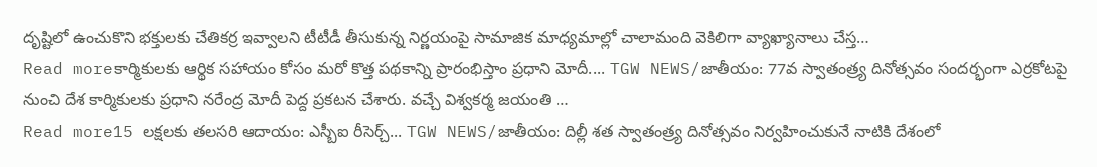దృష్టిలో ఉంచుకొని భక్తులకు చేతికర్ర ఇవ్వాలని టీటీడీ తీసుకున్న నిర్ణయంపై సామాజిక మాధ్యమాల్లో చాలామంది వెకిలిగా వ్యాఖ్యానాలు చేస్త…
Read moreకార్మికులకు ఆర్థిక సహాయం కోసం మరో కొత్త పథకాన్ని ప్రారంభిస్తాం ప్రధాని మోదీ.... TGW NEWS/జాతీయం: 77వ స్వాతంత్ర్య దినోత్సవం సందర్భంగా ఎర్రకోటపై నుంచి దేశ కార్మికులకు ప్రధాని నరేంద్ర మోదీ పెద్ద ప్రకటన చేశారు. వచ్చే విశ్వకర్మ జయంతి …
Read more15 లక్షలకు తలసరి ఆదాయం: ఎస్బీఐ రీసెర్చ్... TGW NEWS/జాతీయం: దిల్లీ శత స్వాతంత్ర్య దినోత్సవం నిర్వహించుకునే నాటికి దేశంలో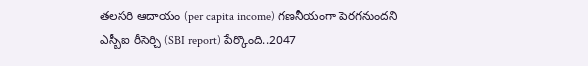తలసరి ఆదాయం (per capita income) గణనీయంగా పెరగనుందని ఎస్బీఐ రీసెర్చి (SBI report) పేర్కొంది..2047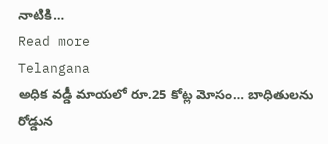నాటికి…
Read more
Telangana
అధిక వడ్డీ మాయలో రూ.25 కోట్ల మోసం… బాధితులను రోడ్డున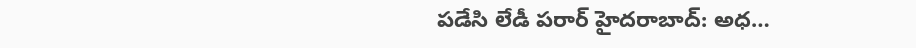పడేసి లేడీ పరార్ హైదరాబాద్: అధ…